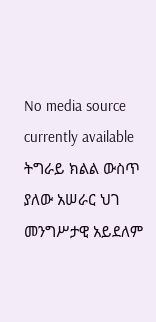No media source currently available
ትግራይ ክልል ውስጥ ያለው አሠራር ህገ መንግሥታዊ አይደለም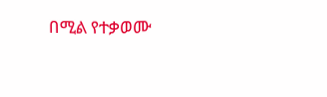በሚል የተቃወሙ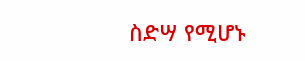ስድሣ የሚሆኑ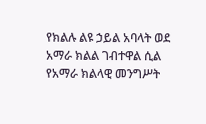የክልሉ ልዩ ኃይል አባላት ወደ አማራ ክልል ገብተዋል ሲል የአማራ ክልላዊ መንግሥት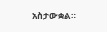አስታውቋል።